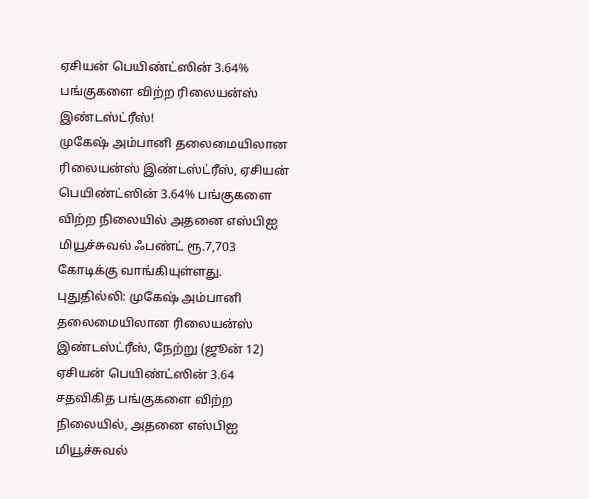ஏசியன் பெயிண்ட்ஸின் 3.64% பங்குகளை விற்ற ரிலையன்ஸ் இண்டஸ்ட்ரீஸ்!
முகேஷ் அம்பானி தலைமையிலான ரிலையன்ஸ் இண்டஸ்ட்ரீஸ், ஏசியன் பெயிண்ட்ஸின் 3.64% பங்குகளை விற்ற நிலையில் அதனை எஸ்பிஐ மியூச்சுவல் ஃபண்ட் ரூ.7,703 கோடிக்கு வாங்கியுள்ளது.
புதுதில்லி: முகேஷ் அம்பானி தலைமையிலான ரிலையன்ஸ் இண்டஸ்ட்ரீஸ், நேற்று (ஜூன் 12) ஏசியன் பெயிண்ட்ஸின் 3.64 சதவிகித பங்குகளை விற்ற நிலையில், அதனை எஸ்பிஐ மியூச்சுவல்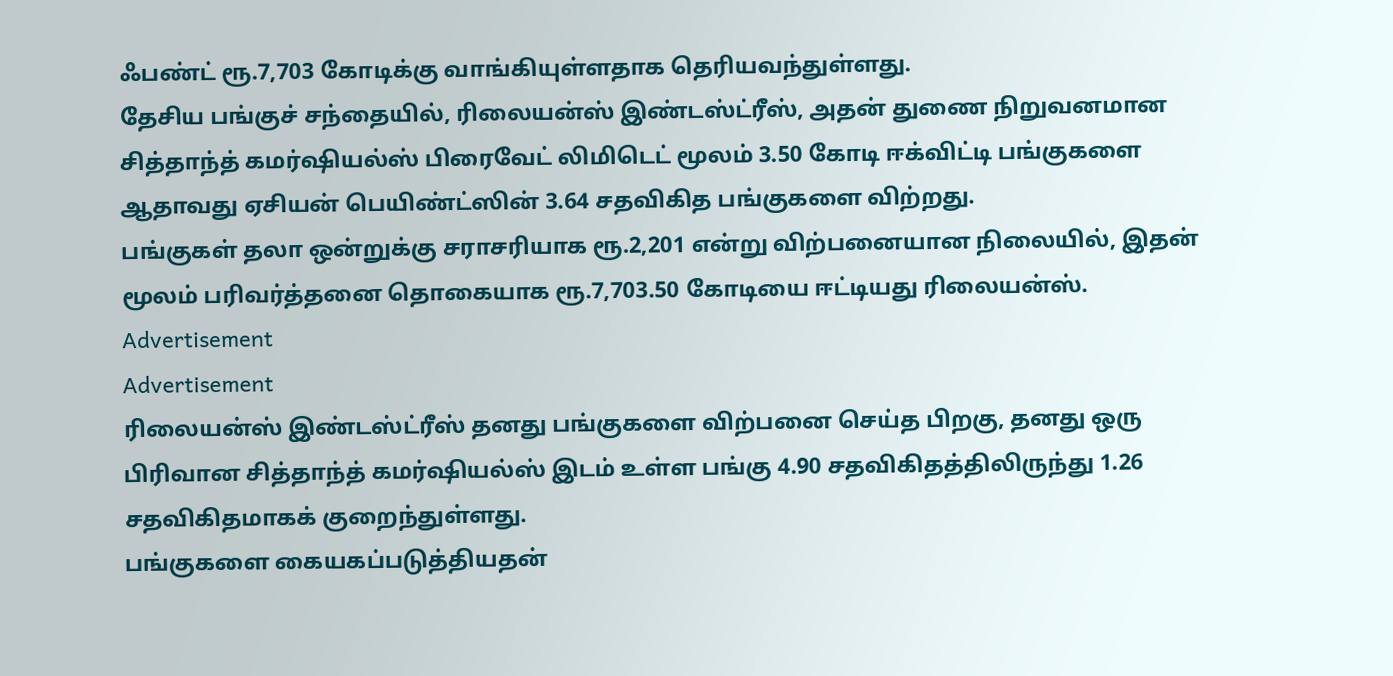ஃபண்ட் ரூ.7,703 கோடிக்கு வாங்கியுள்ளதாக தெரியவந்துள்ளது.
தேசிய பங்குச் சந்தையில், ரிலையன்ஸ் இண்டஸ்ட்ரீஸ், அதன் துணை நிறுவனமான சித்தாந்த் கமர்ஷியல்ஸ் பிரைவேட் லிமிடெட் மூலம் 3.50 கோடி ஈக்விட்டி பங்குகளை ஆதாவது ஏசியன் பெயிண்ட்ஸின் 3.64 சதவிகித பங்குகளை விற்றது.
பங்குகள் தலா ஒன்றுக்கு சராசரியாக ரூ.2,201 என்று விற்பனையான நிலையில், இதன் மூலம் பரிவர்த்தனை தொகையாக ரூ.7,703.50 கோடியை ஈட்டியது ரிலையன்ஸ்.
Advertisement
Advertisement
ரிலையன்ஸ் இண்டஸ்ட்ரீஸ் தனது பங்குகளை விற்பனை செய்த பிறகு, தனது ஒரு பிரிவான சித்தாந்த் கமர்ஷியல்ஸ் இடம் உள்ள பங்கு 4.90 சதவிகிதத்திலிருந்து 1.26 சதவிகிதமாகக் குறைந்துள்ளது.
பங்குகளை கையகப்படுத்தியதன்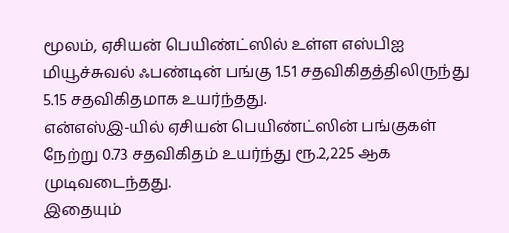மூலம், ஏசியன் பெயிண்ட்ஸில் உள்ள எஸ்பிஐ மியூச்சுவல் ஃபண்டின் பங்கு 1.51 சதவிகிதத்திலிருந்து 5.15 சதவிகிதமாக உயர்ந்தது.
என்எஸ்இ-யில் ஏசியன் பெயிண்ட்ஸின் பங்குகள் நேற்று 0.73 சதவிகிதம் உயர்ந்து ரூ.2,225 ஆக முடிவடைந்தது.
இதையும்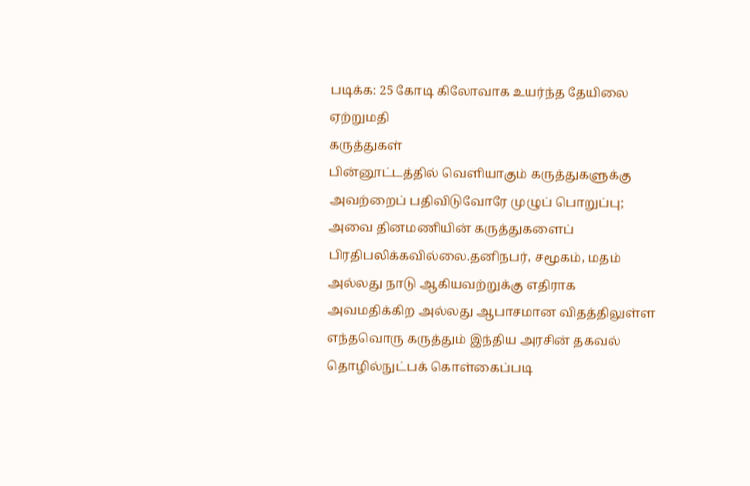படிக்க: 25 கோடி கிலோவாக உயர்ந்த தேயிலை ஏற்றுமதி
கருத்துகள்
பின்னூட்டத்தில் வெளியாகும் கருத்துகளுக்கு அவற்றைப் பதிவிடுவோரே முழுப் பொறுப்பு; அவை தினமணியின் கருத்துகளைப் பிரதிபலிக்கவில்லை.தனிநபர், சமூகம், மதம் அல்லது நாடு ஆகியவற்றுக்கு எதிராக அவமதிக்கிற அல்லது ஆபாசமான விதத்திலுள்ள எந்தவொரு கருத்தும் இந்திய அரசின் தகவல் தொழில்நுட்பக் கொள்கைப்படி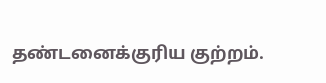தண்டனைக்குரிய குற்றம்.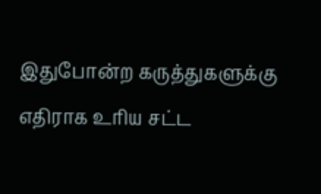இதுபோன்ற கருத்துகளுக்கு எதிராக உரிய சட்ட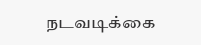நடவடிக்கை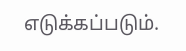எடுக்கப்படும்.